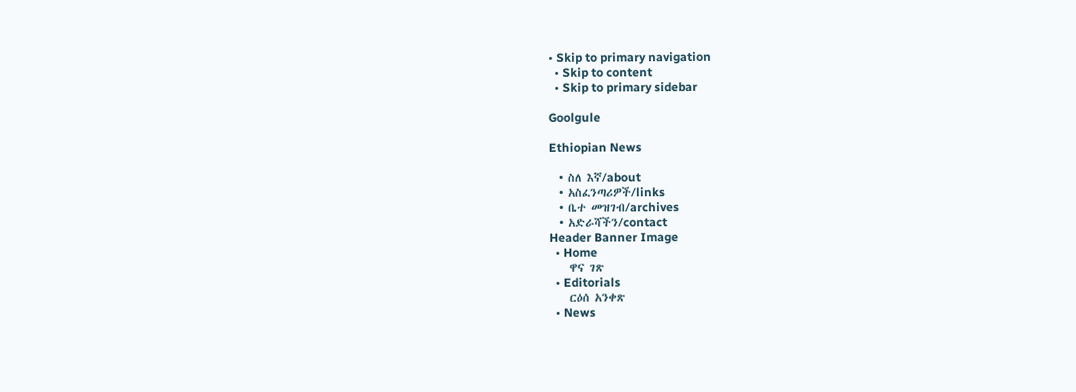• Skip to primary navigation
  • Skip to content
  • Skip to primary sidebar

Goolgule

Ethiopian News

  • ስለ እኛ/about
  • አስፈንጣሪዎች/links
  • ቤተ መዝገብ/archives
  • አድራሻችን/contact
Header Banner Image
  • Home
    ዋና ገጽ
  • Editorials
    ርዕሰ አንቀጽ
  • News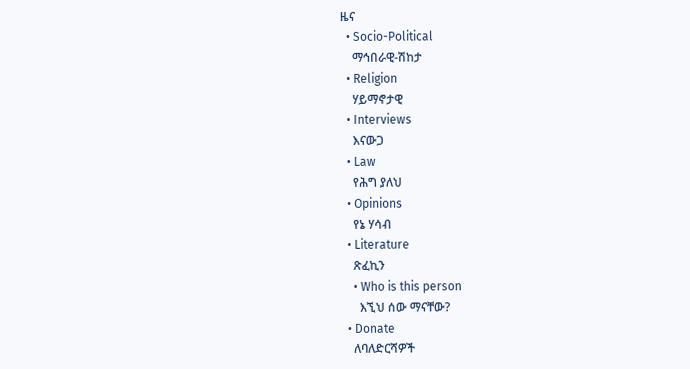ዜና
  • Socio-Political
    ማኅበራዊ-ሽከታ
  • Religion
    ሃይማኖታዊ
  • Interviews
    እናውጋ
  • Law
    የሕግ ያለህ
  • Opinions
    የኔ ሃሳብ
  • Literature
    ጽፈኪን
    • Who is this person
      እኚህ ሰው ማናቸው?
  • Donate
    ለባለድርሻዎች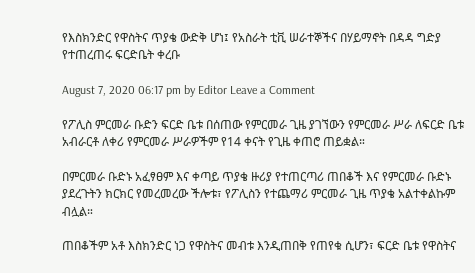የእስክንድር የዋስትና ጥያቄ ውድቅ ሆነ፤ የአስራት ቲቪ ሠራተኞችና በሃይማኖት በዳዳ ግድያ የተጠረጠሩ ፍርድቤት ቀረቡ

August 7, 2020 06:17 pm by Editor Leave a Comment

የፖሊስ ምርመራ ቡድን ፍርድ ቤቱ በሰጠው የምርመራ ጊዜ ያገኘውን የምርመራ ሥራ ለፍርድ ቤቱ አብራርቶ ለቀሪ የምርመራ ሥራዎችም የ14 ቀናት የጊዜ ቀጠሮ ጠይቋል።

በምርመራ ቡድኑ አፈፃፀም እና ቀጣይ ጥያቄ ዙሪያ የተጠርጣሪ ጠበቆች እና የምርመራ ቡድኑ ያደረጉትን ክርክር የመረመረው ችሎቱ፣ የፖሊስን የተጨማሪ ምርመራ ጊዜ ጥያቄ አልተቀልኩም ብሏል።

ጠበቆችም አቶ እስክንድር ነጋ የዋስትና መብቱ እንዲጠበቅ የጠየቁ ሲሆን፣ ፍርድ ቤቱ የዋስትና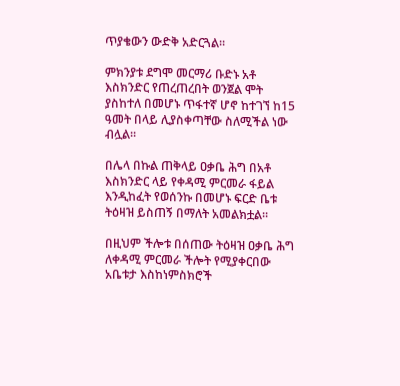ጥያቄውን ውድቅ አድርጓል።

ምክንያቱ ደግሞ መርማሪ ቡድኑ አቶ እስክንድር የጠረጠረበት ወንጀል ሞት ያስከተለ በመሆኑ ጥፋተኛ ሆኖ ከተገኘ ከ15 ዓመት በላይ ሊያስቀጣቸው ስለሚችል ነው ብሏል።

በሌላ በኩል ጠቅላይ ዐቃቤ ሕግ በአቶ እስክንድር ላይ የቀዳሚ ምርመራ ፋይል እንዲከፈት የወሰንኩ በመሆኑ ፍርድ ቤቱ ትዕዛዝ ይስጠኝ በማለት አመልክቷል።

በዚህም ችሎቱ በሰጠው ትዕዛዝ ዐቃቤ ሕግ ለቀዳሚ ምርመራ ችሎት የሚያቀርበው አቤቱታ እስከነምስክሮች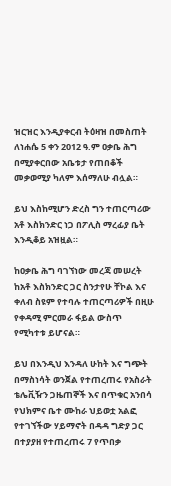ዝርዝር እንዲያቀርብ ትዕዛዝ በመስጠት ለነሐሴ 5 ቀን 2012 ዓ.ም ዐቃቤ ሕግ በሚያቀርበው አቤቱታ የጠበቆች መቃወሚያ ካለም እሰማለሁ ብሏል።

ይህ እስከሚሆን ድረስ ግን ተጠርጣሪው አቶ እስክንድር ነጋ በፖሊስ ማረፊያ ቤት እንዲቆይ አዝዟል።

ከዐቃቤ ሕግ ባገኘነው መረጃ መሠረት ከአቶ እስክንድር ጋር ስንታየሁ ቸኮል እና ቀለብ ስዩም የተባሉ ተጠርጣሪዎች በዚሁ የቀዳሚ ምርመራ ፋይል ውስጥ የሚካተቱ ይሆናል።

ይህ በእንዲህ እንዳለ ሁከት እና ግጭት በማስነሳት ወንጀል የተጠረጠሩ የአስራት ቴሌቪዥን ጋዜጠኞች እና በጥቁር አንበሳ የህክምና ቤተ ሙከራ ህይወቷ አልፎ የተገኘችው ሃይማኖት በዳዳ ግድያ ጋር በተያያዘ የተጠረጠሩ 7 የጥበቃ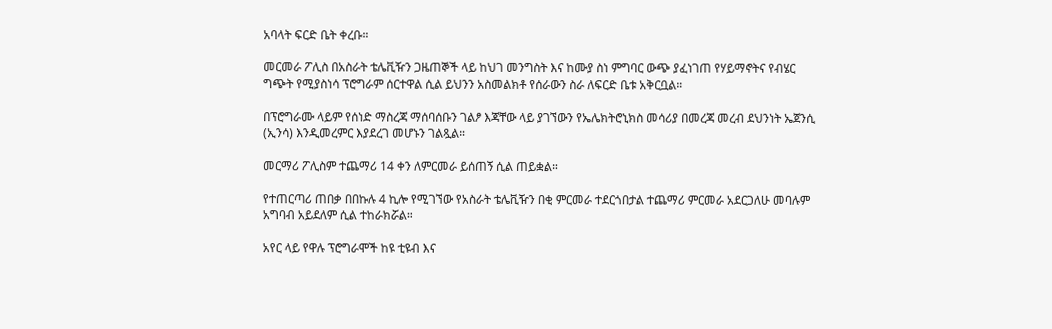አባላት ፍርድ ቤት ቀረቡ።

መርመራ ፖሊስ በአስራት ቴሌቪዥን ጋዜጠኞች ላይ ከህገ መንግስት እና ከሙያ ስነ ምግባር ውጭ ያፈነገጠ የሃይማኖትና የብሄር ግጭት የሚያስነሳ ፕሮግራም ሰርተዋል ሲል ይህንን አስመልክቶ የሰራውን ስራ ለፍርድ ቤቱ አቅርቧል።

በፕሮግራሙ ላይም የሰነድ ማስረጃ ማሰባሰቡን ገልፆ እጃቸው ላይ ያገኘውን የኤሌክትሮኒክስ መሳሪያ በመረጃ መረብ ደህንነት ኤጀንሲ (ኢንሳ) እንዲመረምር እያደረገ መሆኑን ገልጿል።

መርማሪ ፖሊስም ተጨማሪ 14 ቀን ለምርመራ ይሰጠኝ ሲል ጠይቋል።

የተጠርጣሪ ጠበቃ በበኩሉ 4 ኪሎ የሚገኘው የአስራት ቴሌቪዥን በቂ ምርመራ ተደርጎበታል ተጨማሪ ምርመራ አደርጋለሁ መባሉም አግባብ አይደለም ሲል ተከራክሯል።

አየር ላይ የዋሉ ፕሮግራሞች ከዩ ቲዩብ እና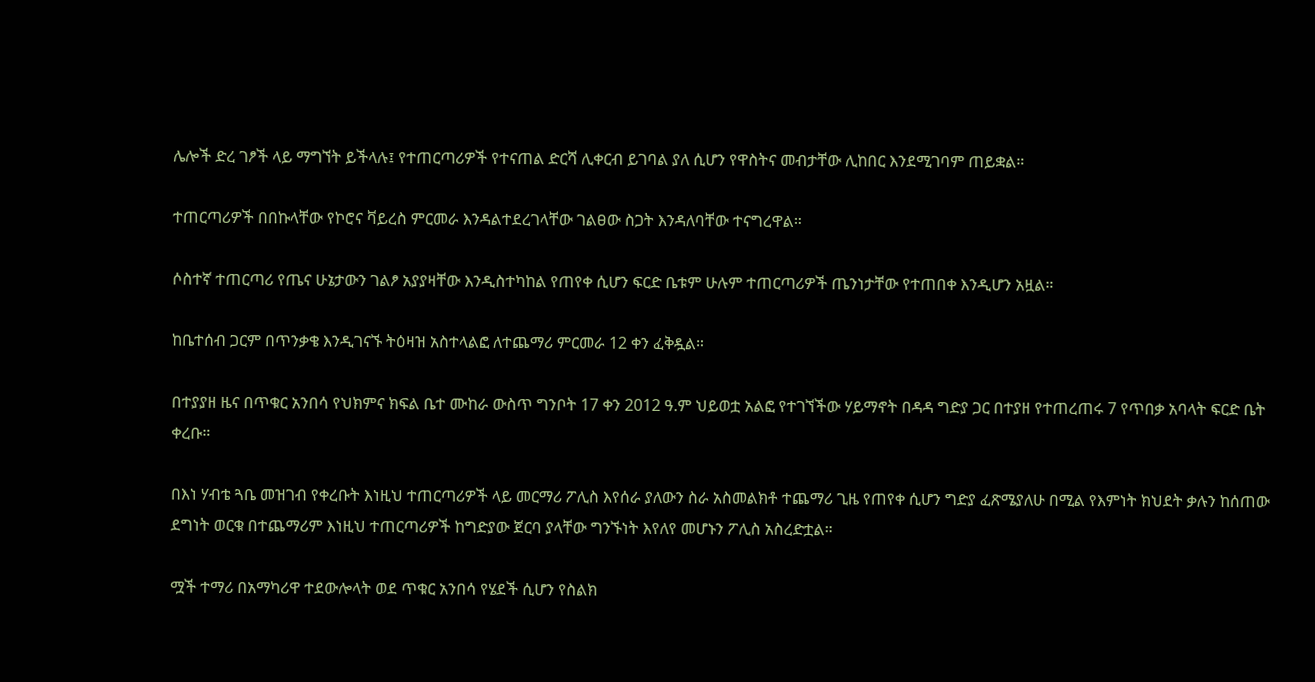ሌሎች ድረ ገፆች ላይ ማግኘት ይችላሉ፤ የተጠርጣሪዎች የተናጠል ድርሻ ሊቀርብ ይገባል ያለ ሲሆን የዋስትና መብታቸው ሊከበር እንደሚገባም ጠይቋል።

ተጠርጣሪዎች በበኩላቸው የኮሮና ቫይረስ ምርመራ እንዳልተደረገላቸው ገልፀው ስጋት እንዳለባቸው ተናግረዋል።

ሶስተኛ ተጠርጣሪ የጤና ሁኔታውን ገልፆ አያያዛቸው እንዲስተካከል የጠየቀ ሲሆን ፍርድ ቤቱም ሁሉም ተጠርጣሪዎች ጤንነታቸው የተጠበቀ እንዲሆን አዟል።

ከቤተሰብ ጋርም በጥንቃቄ እንዲገናኙ ትዕዛዝ አስተላልፎ ለተጨማሪ ምርመራ 12 ቀን ፈቅዷል።

በተያያዘ ዜና በጥቁር አንበሳ የህክምና ክፍል ቤተ ሙከራ ውስጥ ግንቦት 17 ቀን 2012 ዓ.ም ህይወቷ አልፎ የተገኘችው ሃይማኖት በዳዳ ግድያ ጋር በተያዘ የተጠረጠሩ 7 የጥበቃ አባላት ፍርድ ቤት ቀረቡ።

በእነ ሃብቴ ጓቤ መዝገብ የቀረቡት እነዚህ ተጠርጣሪዎች ላይ መርማሪ ፖሊስ እየሰራ ያለውን ስራ አስመልክቶ ተጨማሪ ጊዜ የጠየቀ ሲሆን ግድያ ፈጽሜያለሁ በሚል የእምነት ክህደት ቃሉን ከሰጠው ደግነት ወርቁ በተጨማሪም እነዚህ ተጠርጣሪዎች ከግድያው ጀርባ ያላቸው ግንኙነት እየለየ መሆኑን ፖሊስ አስረድቷል።

ሟች ተማሪ በአማካሪዋ ተደውሎላት ወደ ጥቁር አንበሳ የሄደች ሲሆን የስልክ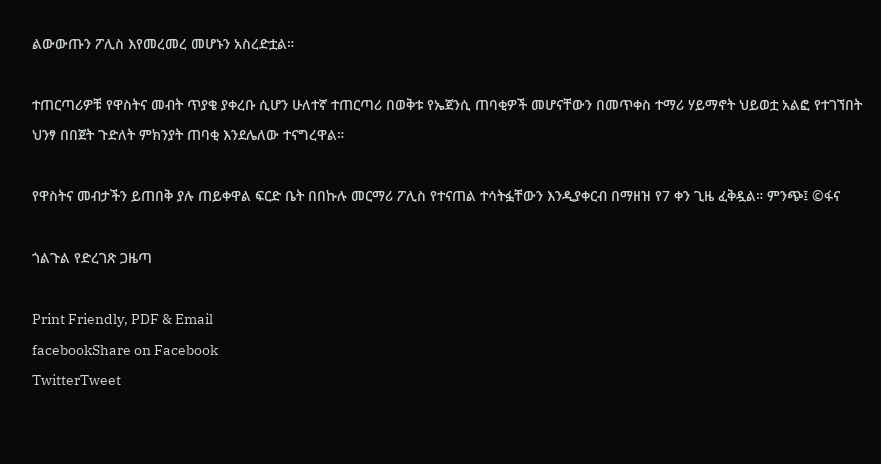ልውውጡን ፖሊስ እየመረመረ መሆኑን አስረድቷል።

ተጠርጣሪዎቹ የዋስትና መብት ጥያቄ ያቀረቡ ሲሆን ሁለተኛ ተጠርጣሪ በወቅቱ የኤጀንሲ ጠባቂዎች መሆናቸውን በመጥቀስ ተማሪ ሃይማኖት ህይወቷ አልፎ የተገኘበት ህንፃ በበጀት ጉድለት ምክንያት ጠባቂ እንደሌለው ተናግረዋል።

የዋስትና መብታችን ይጠበቅ ያሉ ጠይቀዋል ፍርድ ቤት በበኩሉ መርማሪ ፖሊስ የተናጠል ተሳትፏቸውን እንዲያቀርብ በማዘዝ የ7 ቀን ጊዜ ፈቅዷል። ምንጭ፤ ©ፋና

ጎልጉል የድረገጽ ጋዜጣ

Print Friendly, PDF & Email
facebookShare on Facebook
TwitterTweet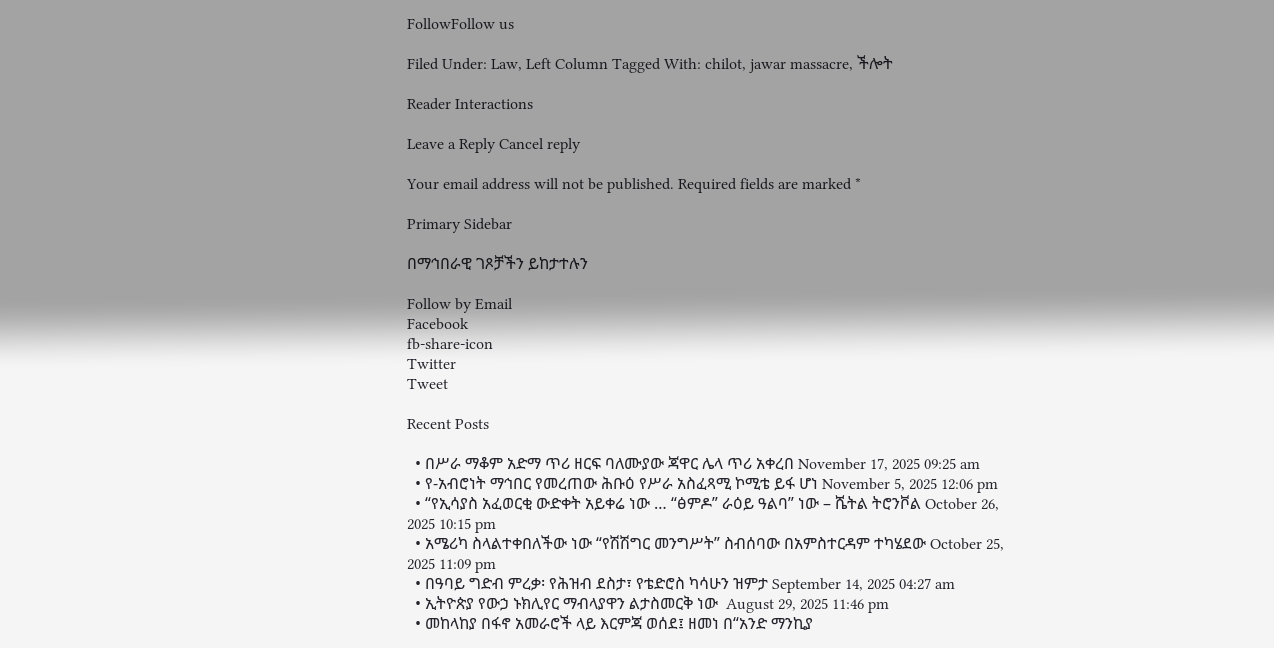FollowFollow us

Filed Under: Law, Left Column Tagged With: chilot, jawar massacre, ችሎት

Reader Interactions

Leave a Reply Cancel reply

Your email address will not be published. Required fields are marked *

Primary Sidebar

በማኅበራዊ ገጾቻችን ይከታተሉን

Follow by Email
Facebook
fb-share-icon
Twitter
Tweet

Recent Posts

  • በሥራ ማቆም አድማ ጥሪ ዘርፍ ባለሙያው ጃዋር ሌላ ጥሪ አቀረበ November 17, 2025 09:25 am
  • የ-አብሮነት ማኅበር የመረጠው ሕቡዕ የሥራ አስፈጻሚ ኮሚቴ ይፋ ሆነ November 5, 2025 12:06 pm
  • “የኢሳያስ አፈወርቂ ውድቀት አይቀሬ ነው … “ፅምዶ” ራዕይ ዓልባ” ነው – ሼትል ትሮንቮል October 26, 2025 10:15 pm
  • አሜሪካ ስላልተቀበለችው ነው “የሽሽግር መንግሥት” ስብሰባው በአምስተርዳም ተካሄደው October 25, 2025 11:09 pm
  • በዓባይ ግድብ ምረቃ፡ የሕዝብ ደስታ፣ የቴድሮስ ካሳሁን ዝምታ September 14, 2025 04:27 am
  • ኢትዮጵያ የውኃ ኑክሊየር ማብላያዋን ልታስመርቅ ነው  August 29, 2025 11:46 pm
  • መከላከያ በፋኖ አመራሮች ላይ እርምጃ ወሰደ፤ ዘመነ በ“አንድ ማንኪያ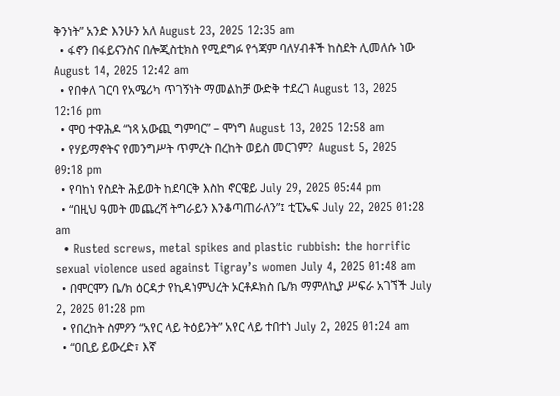ቅንነት” አንድ እንሁን አለ August 23, 2025 12:35 am
  • ፋኖን በፋይናንስና በሎጂስቲክስ የሚደግፉ የጎጃም ባለሃብቶች ከስደት ሊመለሱ ነው August 14, 2025 12:42 am
  • የበቀለ ገርባ የአሜሪካ ጥገኝነት ማመልከቻ ውድቅ ተደረገ August 13, 2025 12:16 pm
  • ሞዐ ተዋሕዶ “ነጻ አውጪ ግምባር” – ሞነግ August 13, 2025 12:58 am
  • የሃይማኖትና የመንግሥት ጥምረት በረከት ወይስ መርገም?  August 5, 2025 09:18 pm
  • የባከነ የስደት ሕይወት ከደባርቅ እስከ ኖርዌይ July 29, 2025 05:44 pm
  • “በዚህ ዓመት መጨረሻ ትግራይን እንቆጣጠራለን”፤ ቲፒኤፍ July 22, 2025 01:28 am
  • Rusted screws, metal spikes and plastic rubbish: the horrific sexual violence used against Tigray’s women July 4, 2025 01:48 am
  • በሞርሞን ቤ/ክ ዕርዳታ የኪዳነምህረት ኦርቶዶክስ ቤ/ክ ማምለኪያ ሥፍራ አገኘች July 2, 2025 01:28 pm
  • የበረከት ስምዖን “አየር ላይ ትዕይንት” አየር ላይ ተበተነ July 2, 2025 01:24 am
  • “ዐቢይ ይውረድ፣ እኛ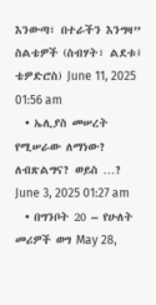እንውጣ፣ በተራችን እንግዛ” ስልቴዎች (ስብሃት፣ ልደቱ፤ ቴዎድሮስ) June 11, 2025 01:56 am
  • ኤሊያስ መሠረት የሚሠራው ለማነው? ለብጽልግና? ወይስ …? June 3, 2025 01:27 am
  • በግንቦት 20 – የሁለት መሪዎች ወግ May 28,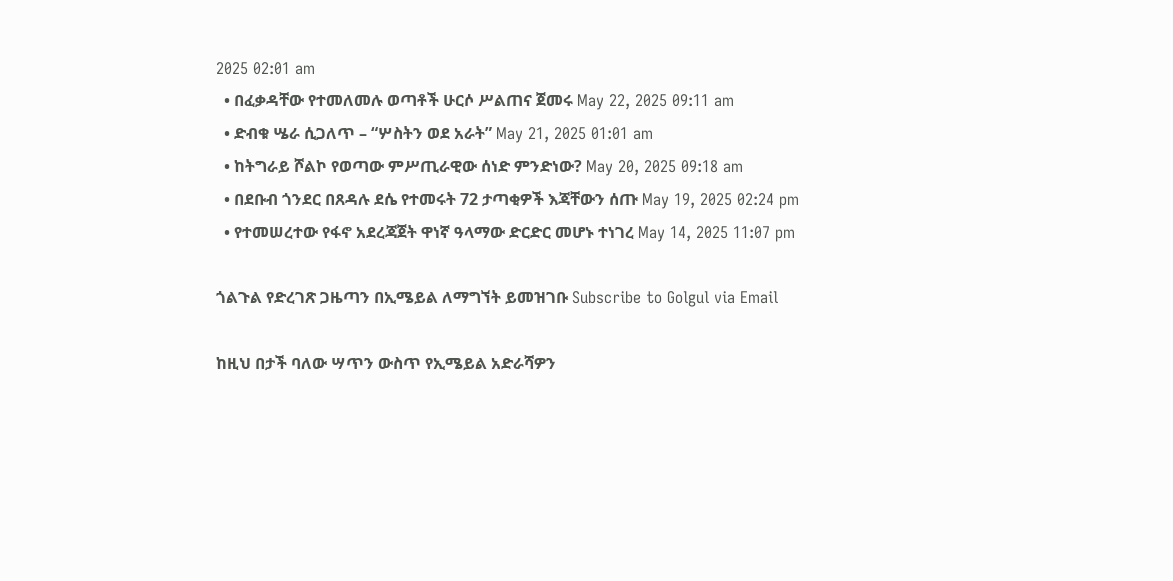2025 02:01 am
  • በፈቃዳቸው የተመለመሉ ወጣቶች ሁርሶ ሥልጠና ጀመሩ May 22, 2025 09:11 am
  • ድብቁ ሤራ ሲጋለጥ – “ሦስትን ወደ አራት” May 21, 2025 01:01 am
  • ከትግራይ ሾልኮ የወጣው ምሥጢራዊው ሰነድ ምንድነው? May 20, 2025 09:18 am
  • በደቡብ ጎንደር በጸዳሉ ደሴ የተመሩት 72 ታጣቂዎች እጃቸውን ሰጡ May 19, 2025 02:24 pm
  • የተመሠረተው የፋኖ አደረጃጀት ዋነኛ ዓላማው ድርድር መሆኑ ተነገረ May 14, 2025 11:07 pm

ጎልጉል የድረገጽ ጋዜጣን በኢሜይል ለማግኘት ይመዝገቡ Subscribe to Golgul via Email

ከዚህ በታች ባለው ሣጥን ውስጥ የኢሜይል አድራሻዎን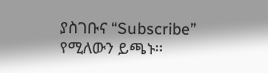ያስገቡና “Subscribe” የሚለውን ይጫኑ፡፡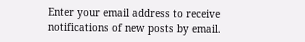Enter your email address to receive notifications of new posts by email.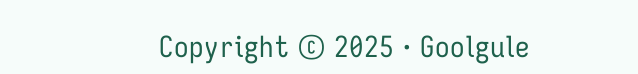Copyright © 2025 · Goolgule